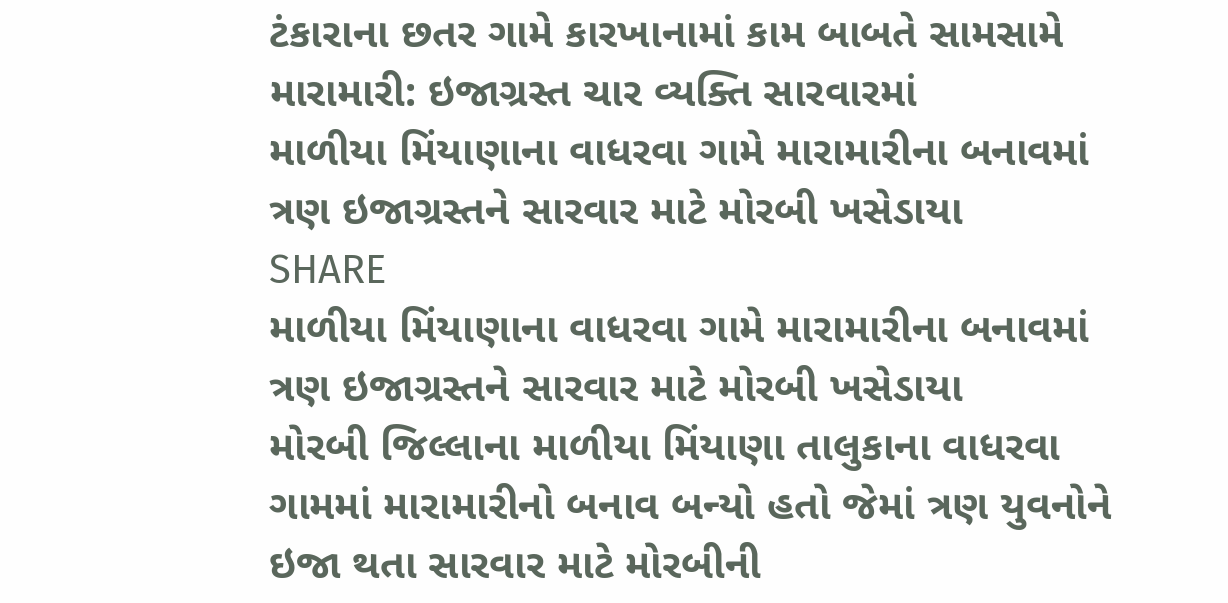ટંકારાના છતર ગામે કારખાનામાં કામ બાબતે સામસામે મારામારી: ઇજાગ્રસ્ત ચાર વ્યક્તિ સારવારમાં
માળીયા મિંયાણાના વાધરવા ગામે મારામારીના બનાવમાં ત્રણ ઇજાગ્રસ્તને સારવાર માટે મોરબી ખસેડાયા
SHARE
માળીયા મિંયાણાના વાધરવા ગામે મારામારીના બનાવમાં ત્રણ ઇજાગ્રસ્તને સારવાર માટે મોરબી ખસેડાયા
મોરબી જિલ્લાના માળીયા મિંયાણા તાલુકાના વાધરવા ગામમાં મારામારીનો બનાવ બન્યો હતો જેમાં ત્રણ યુવનોને ઇજા થતા સારવાર માટે મોરબીની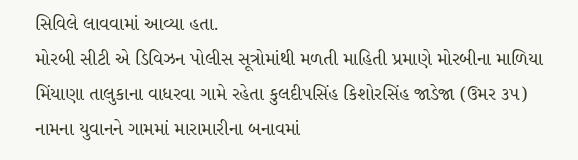સિવિલે લાવવામાં આવ્યા હતા.
મોરબી સીટી એ ડિવિઝન પોલીસ સૂત્રોમાંથી મળતી માહિતી પ્રમાણે મોરબીના માળિયા મિંયાણા તાલુકાના વાધરવા ગામે રહેતા કુલદીપસિંહ કિશોરસિંહ જાડેજા (ઉમર ૩૫) નામના યુવાનને ગામમાં મારામારીના બનાવમાં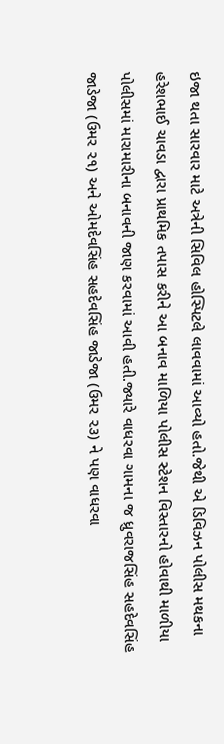ઇજા થતા સારવાર માટે અત્રેની સિવિલ હોસ્પિટલે લાવવામાં આવ્યો હતો.જેથી એ ડિવિઝન પોલીસ મથકના હરેશભાઈ ચાવડા દ્વારા પ્રાથમિક તપાસ કરીને આ બનાવ માળિયા પોલીસ સ્ટેશન વિસ્તારનો હોવાથી માળીયા પોલીસમાં મારામારીના બનાવની જાણ કરવામાં આવી હતી.જ્યારે વાધરવા ગામના જ ધ્રુવરાજસિંહ સહદેવસિંહ જાડેજા (ઉમર ૨૧) અને ઓમદેવસિંહ સહદેવસિંહ જાડેજા (ઉમર ૨૩) ને પણ વાધરવા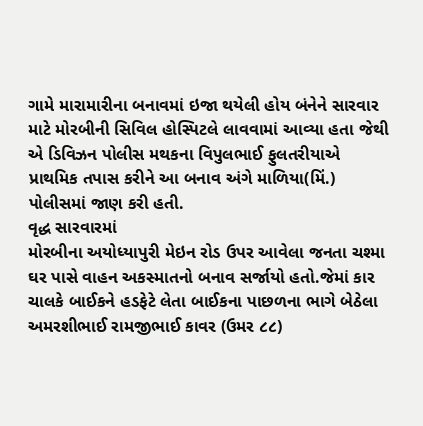ગામે મારામારીના બનાવમાં ઇજા થયેલી હોય બંનેને સારવાર માટે મોરબીની સિવિલ હોસ્પિટલે લાવવામાં આવ્યા હતા જેથી એ ડિવિઝન પોલીસ મથકના વિપુલભાઈ ફુલતરીયાએ પ્રાથમિક તપાસ કરીને આ બનાવ અંગે માળિયા(મિં.) પોલીસમાં જાણ કરી હતી.
વૃદ્ધ સારવારમાં
મોરબીના અયોધ્યાપુરી મેઇન રોડ ઉપર આવેલા જનતા ચશ્મા ઘર પાસે વાહન અકસ્માતનો બનાવ સર્જાયો હતો.જેમાં કાર ચાલકે બાઈકને હડફેટે લેતા બાઈકના પાછળના ભાગે બેઠેલા અમરશીભાઈ રામજીભાઈ કાવર (ઉમર ૮૮)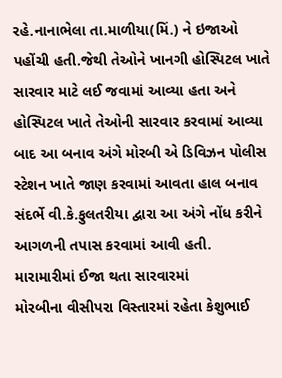રહે.નાનાભેલા તા.માળીયા(મિં.) ને ઇજાઓ પહોંચી હતી.જેથી તેઓને ખાનગી હોસ્પિટલ ખાતે સારવાર માટે લઈ જવામાં આવ્યા હતા અને હોસ્પિટલ ખાતે તેઓની સારવાર કરવામાં આવ્યા બાદ આ બનાવ અંગે મોરબી એ ડિવિઝન પોલીસ સ્ટેશન ખાતે જાણ કરવામાં આવતા હાલ બનાવ સંદર્ભે વી.કે.ફુલતરીયા દ્વારા આ અંગે નોંધ કરીને આગળની તપાસ કરવામાં આવી હતી.
મારામારીમાં ઈજા થતા સારવારમાં
મોરબીના વીસીપરા વિસ્તારમાં રહેતા કેશુભાઈ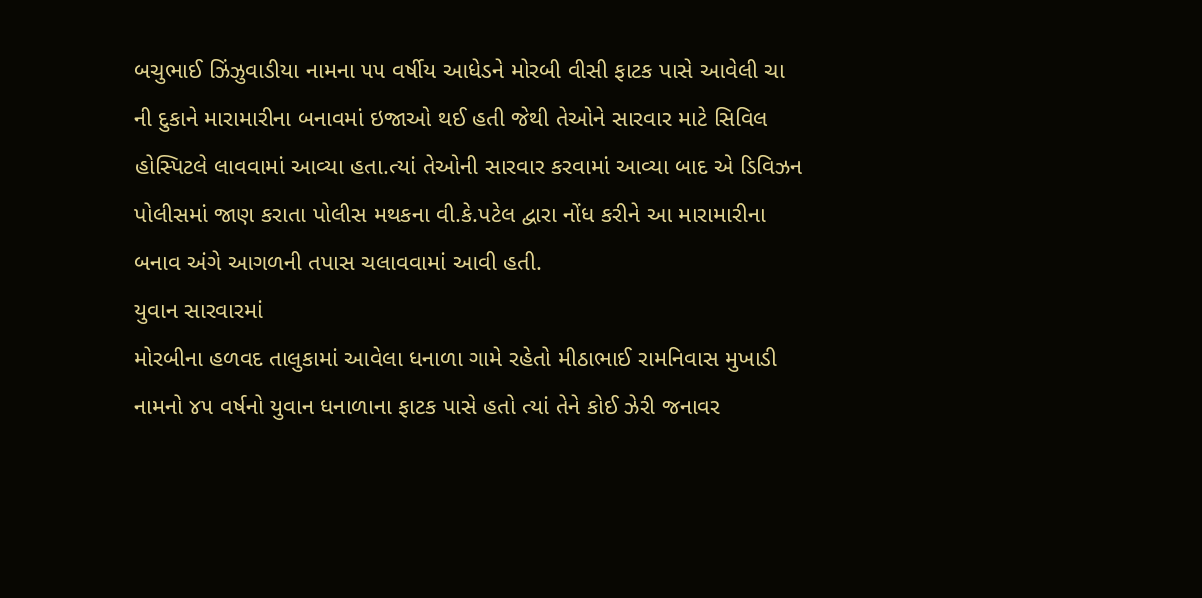બચુભાઈ ઝિંઝુવાડીયા નામના ૫૫ વર્ષીય આધેડને મોરબી વીસી ફાટક પાસે આવેલી ચા ની દુકાને મારામારીના બનાવમાં ઇજાઓ થઈ હતી જેથી તેઓને સારવાર માટે સિવિલ હોસ્પિટલે લાવવામાં આવ્યા હતા.ત્યાં તેઓની સારવાર કરવામાં આવ્યા બાદ એ ડિવિઝન પોલીસમાં જાણ કરાતા પોલીસ મથકના વી.કે.પટેલ દ્વારા નોંધ કરીને આ મારામારીના બનાવ અંગે આગળની તપાસ ચલાવવામાં આવી હતી.
યુવાન સારવારમાં
મોરબીના હળવદ તાલુકામાં આવેલા ધનાળા ગામે રહેતો મીઠાભાઈ રામનિવાસ મુખાડી નામનો ૪૫ વર્ષનો યુવાન ધનાળાના ફાટક પાસે હતો ત્યાં તેને કોઈ ઝેરી જનાવર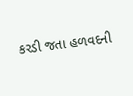કરડી જતા હળવદની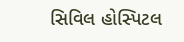સિવિલ હોસ્પિટલ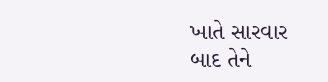ખાતે સારવાર બાદ તેને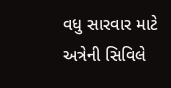વધુ સારવાર માટે અત્રેની સિવિલે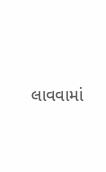લાવવામાં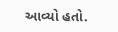આવ્યો હતો.